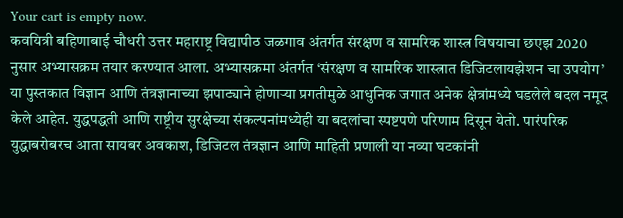Your cart is empty now.
कवयित्री बहिणाबाई चौधरी उत्तर महाराष्ट्र विद्यापीठ जळगाव अंतर्गत संरक्षण व सामरिक शास्त्र विषयाचा छएझ 2020 नुसार अभ्यासक्रम तयार करण्यात आला. अभ्यासक्रमा अंतर्गत ‘संरक्षण व सामरिक शास्त्रात डिजिटलायझेशन चा उपयोग’ या पुस्तकात विज्ञान आणि तंत्रज्ञानाच्या झपाट्याने होणाऱ्या प्रगतीमुळे आधुनिक जगात अनेक क्षेत्रांमध्ये घडलेले बदल नमूद केले आहेत. युद्धपद्धती आणि राष्ट्रीय सुरक्षेच्या संकल्पनांमध्येही या बदलांचा स्पष्टपणे परिणाम दिसून येतो. पारंपरिक युद्धाबरोबरच आता सायबर अवकाश, डिजिटल तंत्रज्ञान आणि माहिती प्रणाली या नव्या घटकांनी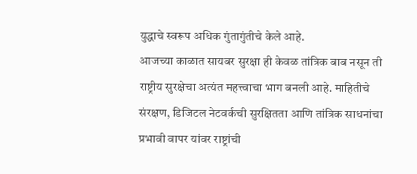युद्धाचे स्वरूप अधिक गुंतागुंतीचे केले आहे.
आजच्या काळात सायबर सुरक्षा ही केवळ तांत्रिक बाब नसून ती राष्ट्रीय सुरक्षेचा अत्यंत महत्त्वाचा भाग बनली आहे. माहितीचे संरक्षण, डिजिटल नेटवर्कची सुरक्षितता आणि तांत्रिक साधनांचा प्रभावी वापर यांवर राष्ट्रांची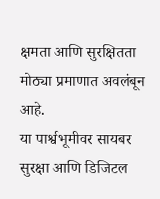क्षमता आणि सुरक्षितता मोठ्या प्रमाणात अवलंबून आहे.
या पार्श्वभूमीवर सायबर सुरक्षा आणि डिजिटल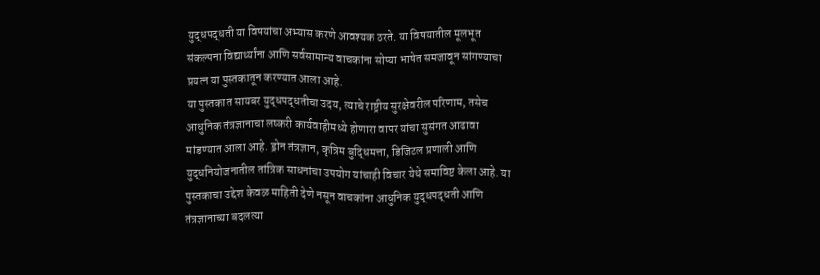युद्धपद्धती या विषयांचा अभ्यास करणे आवश्यक ठरते. या विषयातील मूलभूत संकल्पना विद्यार्थ्यांना आणि सर्वसामान्य वाचकांना सोप्या भाषेत समजावून सांगण्याचा प्रयत्न या पुस्तकातून करण्यात आला आहे.
या पुस्तकात सायबर युद्धपद्धतीचा उदय, त्याचे राष्ट्रीय सुरक्षेवरील परिणाम, तसेच आधुनिक तंत्रज्ञानाचा लष्करी कार्यवाहीमध्ये होणारा वापर यांचा सुसंगत आढावा मांडण्यात आला आहे. ड्रोन तंत्रज्ञान, कृत्रिम बुद्धिमत्ता, डिजिटल प्रणाली आणि युद्धनियोजनातील तांत्रिक साधनांचा उपयोग यांचाही विचार येथे समाविष्ट केला आहे. या पुस्तकाचा उद्देश केवळ माहिती देणे नसून वाचकांना आधुनिक युद्धपद्धती आणि तंत्रज्ञानाच्या बदलत्या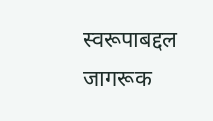स्वरूपाबद्दल जागरूक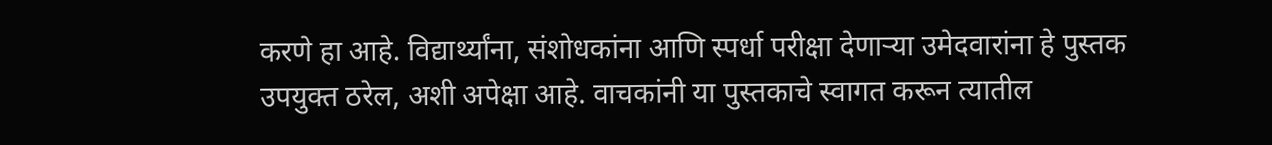करणे हा आहे. विद्यार्थ्यांना, संशोधकांना आणि स्पर्धा परीक्षा देणाऱ्या उमेदवारांना हे पुस्तक उपयुक्त ठरेल, अशी अपेक्षा आहे. वाचकांनी या पुस्तकाचे स्वागत करून त्यातील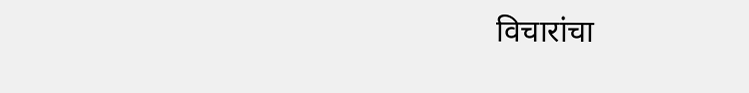विचारांचा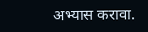अभ्यास करावा.